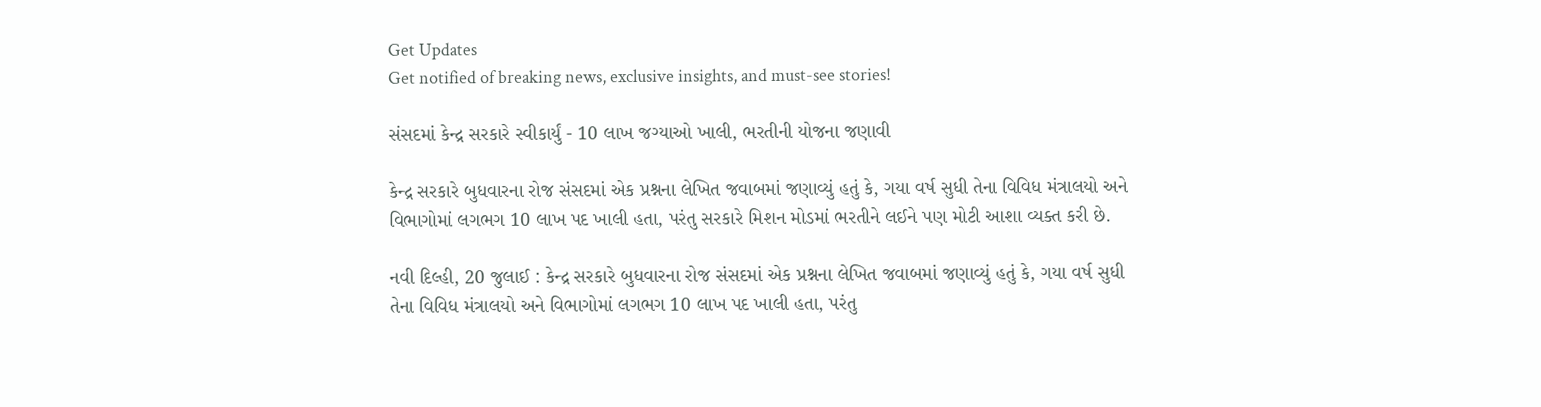Get Updates
Get notified of breaking news, exclusive insights, and must-see stories!

સંસદમાં કેન્દ્ર સરકારે સ્વીકાર્યું - 10 લાખ જગ્યાઓ ખાલી, ભરતીની યોજના જણાવી

કેન્દ્ર સરકારે બુધવારના રોજ સંસદમાં એક પ્રશ્નના લેખિત જવાબમાં જણાવ્યું હતું કે, ગયા વર્ષ સુધી તેના વિવિધ મંત્રાલયો અને વિભાગોમાં લગભગ 10 લાખ પદ ખાલી હતા, પરંતુ સરકારે મિશન મોડમાં ભરતીને લઈને પણ મોટી આશા વ્યક્ત કરી છે.

નવી દિલ્હી, 20 જુલાઈ : કેન્દ્ર સરકારે બુધવારના રોજ સંસદમાં એક પ્રશ્નના લેખિત જવાબમાં જણાવ્યું હતું કે, ગયા વર્ષ સુધી તેના વિવિધ મંત્રાલયો અને વિભાગોમાં લગભગ 10 લાખ પદ ખાલી હતા, પરંતુ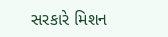સરકારે મિશન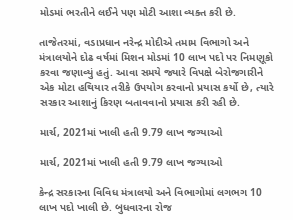મોડમાં ભરતીને લઈને પણ મોટી આશા વ્યક્ત કરી છે.

તાજેતરમાં, વડાપ્રધાન નરેન્દ્ર મોદીએ તમામ વિભાગો અને મંત્રાલયોને દોઢ વર્ષમાં મિશન મોડમાં 10 લાખ પદો પર નિમણૂકો કરવા જણાવ્યું હતું. આવા સમયે જ્યારે વિપક્ષે બેરોજગારીને એક મોટા હથિયાર તરીકે ઉપયોગ કરવાનો પ્રયાસ કર્યો છે, ત્યારે સરકાર આશાનું કિરણ બતાવવાનો પ્રયાસ કરી રહી છે.

માર્ચ, 2021માં ખાલી હતી 9.79 લાખ જગ્યાઓ

માર્ચ, 2021માં ખાલી હતી 9.79 લાખ જગ્યાઓ

કેન્દ્ર સરકારના વિવિધ મંત્રાલયો અને વિભાગોમાં લગભગ 10 લાખ પદો ખાલી છે. બુધવારના રોજ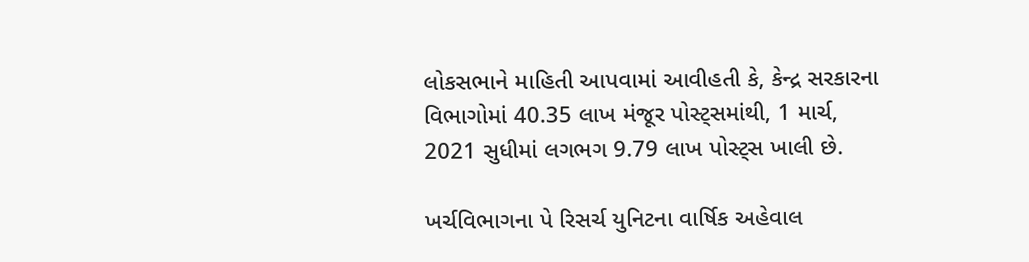લોકસભાને માહિતી આપવામાં આવીહતી કે, કેન્દ્ર સરકારના વિભાગોમાં 40.35 લાખ મંજૂર પોસ્ટ્સમાંથી, 1 માર્ચ, 2021 સુધીમાં લગભગ 9.79 લાખ પોસ્ટ્સ ખાલી છે.

ખર્ચવિભાગના પે રિસર્ચ યુનિટના વાર્ષિક અહેવાલ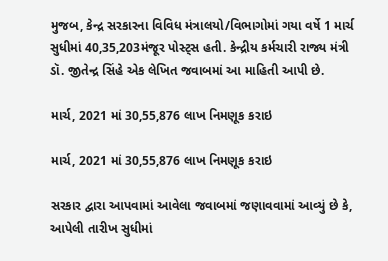મુજબ, કેન્દ્ર સરકારના વિવિધ મંત્રાલયો/વિભાગોમાં ગયા વર્ષે 1 માર્ચ સુધીમાં 40,35,203મંજૂર પોસ્ટ્સ હતી. કેન્દ્રીય કર્મચારી રાજ્ય મંત્રી ડૉ. જીતેન્દ્ર સિંહે એક લેખિત જવાબમાં આ માહિતી આપી છે.

માર્ચ, 2021 માં 30,55,876 લાખ નિમણૂક કરાઇ

માર્ચ, 2021 માં 30,55,876 લાખ નિમણૂક કરાઇ

સરકાર દ્વારા આપવામાં આવેલા જવાબમાં જણાવવામાં આવ્યું છે કે, આપેલી તારીખ સુધીમાં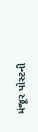મંજૂર પોસ્ટની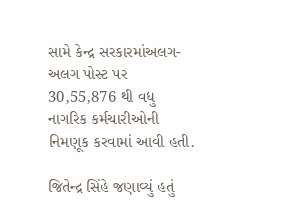સામે કેન્દ્ર સરકારમાંઅલગ-અલગ પોસ્ટ પર 30,55,876 થી વધુ નાગરિક કર્મચારીઓની નિમણૂક કરવામાં આવી હતી.

જિતેન્દ્ર સિંહે જણાવ્યું હતું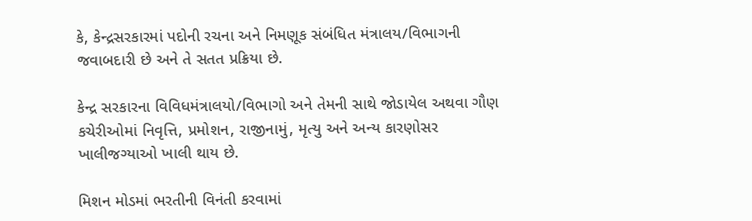કે, કેન્દ્રસરકારમાં પદોની રચના અને નિમણૂક સંબંધિત મંત્રાલય/વિભાગની જવાબદારી છે અને તે સતત પ્રક્રિયા છે.

કેન્દ્ર સરકારના વિવિધમંત્રાલયો/વિભાગો અને તેમની સાથે જોડાયેલ અથવા ગૌણ કચેરીઓમાં નિવૃત્તિ, પ્રમોશન, રાજીનામું, મૃત્યુ અને અન્ય કારણોસર ખાલીજગ્યાઓ ખાલી થાય છે.

મિશન મોડમાં ભરતીની વિનંતી કરવામાં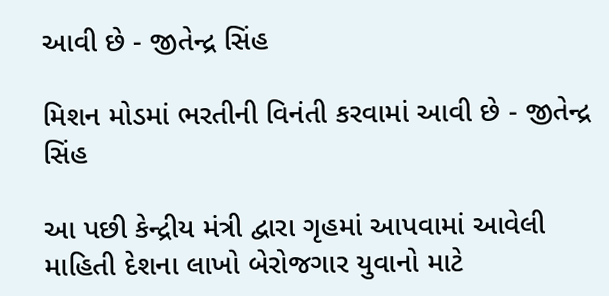આવી છે - જીતેન્દ્ર સિંહ

મિશન મોડમાં ભરતીની વિનંતી કરવામાં આવી છે - જીતેન્દ્ર સિંહ

આ પછી કેન્દ્રીય મંત્રી દ્વારા ગૃહમાં આપવામાં આવેલી માહિતી દેશના લાખો બેરોજગાર યુવાનો માટે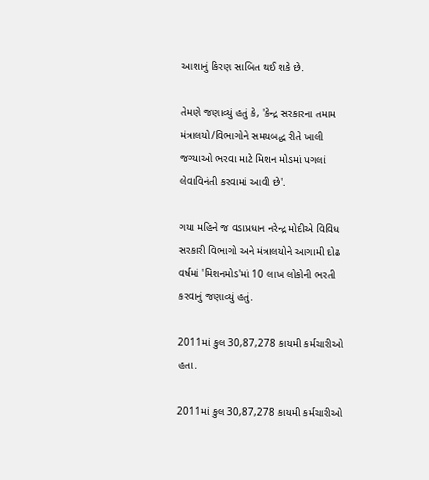આશાનું કિરણ સાબિત થઈ શકે છે.

તેમણે જણાવ્યું હતું કે, 'કેન્દ્ર સરકારના તમામ મંત્રાલયો/વિભાગોને સમયબદ્ધ રીતે ખાલી જગ્યાઓ ભરવા માટે મિશન મોડમાં પગલાં લેવાવિનંતી કરવામાં આવી છે'.

ગયા મહિને જ વડાપ્રધાન નરેન્દ્ર મોદીએ વિવિધ સરકારી વિભાગો અને મંત્રાલયોને આગામી દોઢ વર્ષમાં 'મિશનમોડ'માં 10 લાખ લોકોની ભરતી કરવાનું જણાવ્યું હતું.

2011માં કુલ 30,87,278 કાયમી કર્મચારીઓ હતા.

2011માં કુલ 30,87,278 કાયમી કર્મચારીઓ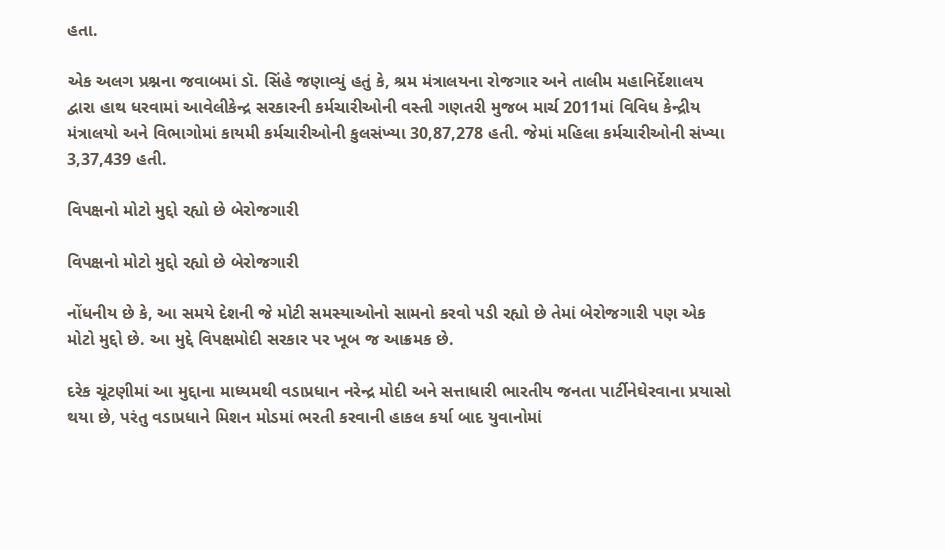હતા.

એક અલગ પ્રશ્નના જવાબમાં ડૉ. સિંહે જણાવ્યું હતું કે, શ્રમ મંત્રાલયના રોજગાર અને તાલીમ મહાનિર્દેશાલય દ્વારા હાથ ધરવામાં આવેલીકેન્દ્ર સરકારની કર્મચારીઓની વસ્તી ગણતરી મુજબ માર્ચ 2011માં વિવિધ કેન્દ્રીય મંત્રાલયો અને વિભાગોમાં કાયમી કર્મચારીઓની કુલસંખ્યા 30,87,278 હતી. જેમાં મહિલા કર્મચારીઓની સંખ્યા 3,37,439 હતી.

વિપક્ષનો મોટો મુદ્દો રહ્યો છે બેરોજગારી

વિપક્ષનો મોટો મુદ્દો રહ્યો છે બેરોજગારી

નોંધનીય છે કે, આ સમયે દેશની જે મોટી સમસ્યાઓનો સામનો કરવો પડી રહ્યો છે તેમાં બેરોજગારી પણ એક મોટો મુદ્દો છે. આ મુદ્દે વિપક્ષમોદી સરકાર પર ખૂબ જ આક્રમક છે.

દરેક ચૂંટણીમાં આ મુદ્દાના માધ્યમથી વડાપ્રધાન નરેન્દ્ર મોદી અને સત્તાધારી ભારતીય જનતા પાર્ટીનેઘેરવાના પ્રયાસો થયા છે, પરંતુ વડાપ્રધાને મિશન મોડમાં ભરતી કરવાની હાકલ કર્યા બાદ યુવાનોમાં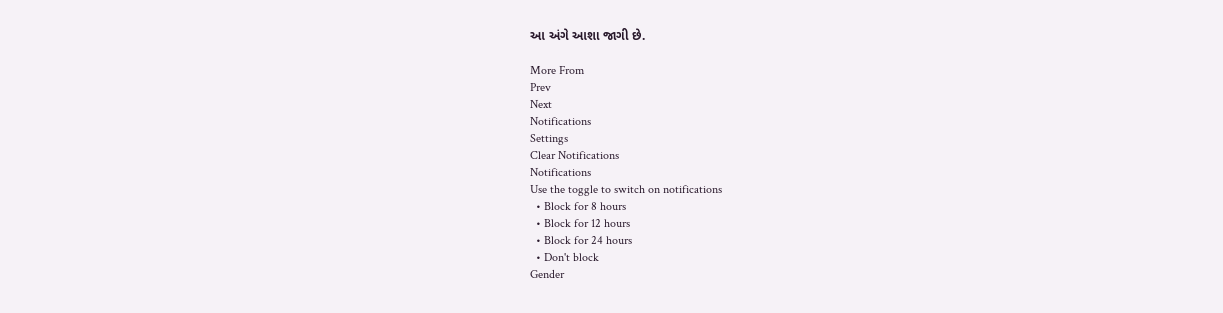આ અંગે આશા જાગી છે.

More From
Prev
Next
Notifications
Settings
Clear Notifications
Notifications
Use the toggle to switch on notifications
  • Block for 8 hours
  • Block for 12 hours
  • Block for 24 hours
  • Don't block
Gender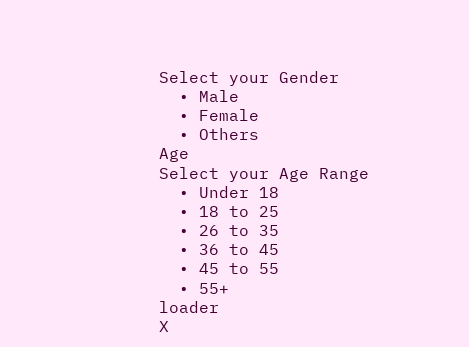Select your Gender
  • Male
  • Female
  • Others
Age
Select your Age Range
  • Under 18
  • 18 to 25
  • 26 to 35
  • 36 to 45
  • 45 to 55
  • 55+
loader
X